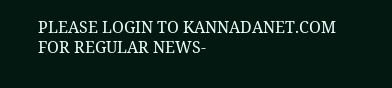PLEASE LOGIN TO KANNADANET.COM FOR REGULAR NEWS-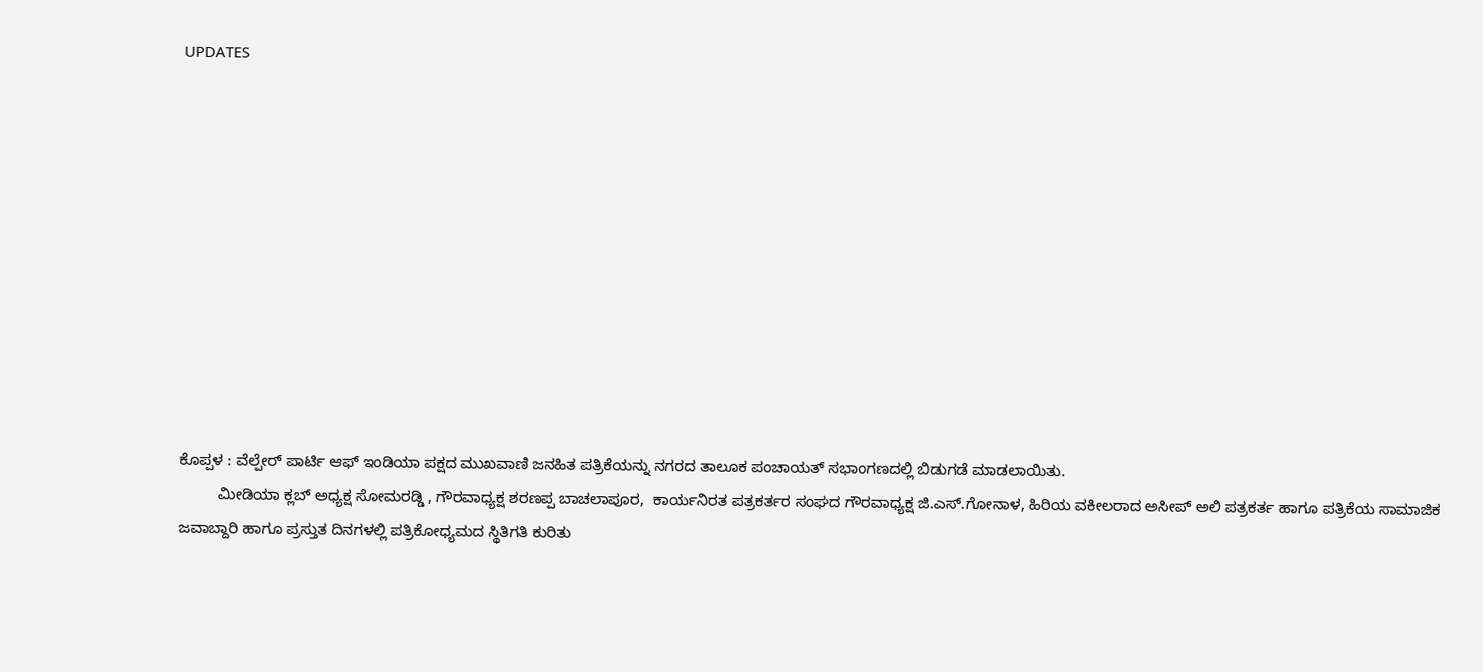UPDATES











ಕೊಪ್ಪಳ : ವೆಲ್ಪೇರ್ ಪಾರ್ಟಿ ಆಫ್ ಇಂಡಿಯಾ ಪಕ್ಷದ ಮುಖವಾಣಿ ಜನಹಿತ ಪತ್ರಿಕೆಯನ್ನು ನಗರದ ತಾಲೂಕ ಪಂಚಾಯತ್ ಸಭಾಂಗಣದಲ್ಲಿ ಬಿಡುಗಡೆ ಮಾಡಲಾಯಿತು.
         ಮೀಡಿಯಾ ಕ್ಲಬ್ ಅಧ್ಯಕ್ಷ ಸೋಮರಡ್ಡಿ , ಗೌರವಾಧ್ಯಕ್ಷ ಶರಣಪ್ಪ ಬಾಚಲಾಪೂರ,  ಕಾರ್ಯನಿರತ ಪತ್ರಕರ್ತರ ಸಂಘದ ಗೌರವಾಧ್ಯಕ್ಷ ಜಿ.ಎಸ್.ಗೋನಾಳ, ಹಿರಿಯ ವಕೀಲರಾದ ಅಸೀಪ್ ಅಲಿ ಪತ್ರಕರ್ತ ಹಾಗೂ ಪತ್ರಿಕೆಯ ಸಾಮಾಜಿಕ ಜವಾಬ್ದಾರಿ ಹಾಗೂ ಪ್ರಸ್ತುತ ದಿನಗಳಲ್ಲಿ ಪತ್ರಿಕೋಧ್ಯಮದ ಸ್ಥಿತಿಗತಿ ಕುರಿತು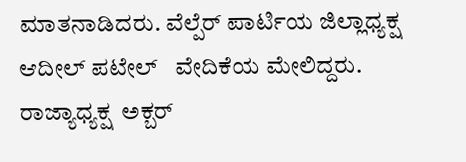ಮಾತನಾಡಿದರು. ವೆಲ್ಪೆರ್ ಪಾರ್ಟಿಯ ಜಿಲ್ಲಾಧ್ಯಕ್ಷ ಆದೀಲ್ ಪಟೇಲ್   ವೇದಿಕೆಯ ಮೇಲಿದ್ದರು. ರಾಜ್ಯಾಧ್ಯಕ್ಷ  ಅಕ್ಬರ್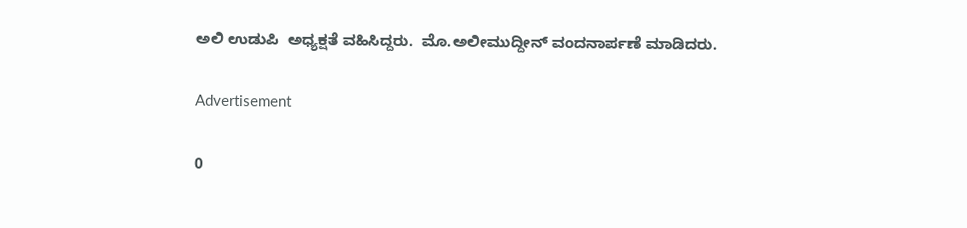ಅಲಿ ಉಡುಪಿ  ಅಧ್ಯಕ್ಷತೆ ವಹಿಸಿದ್ದರು.  ಮೊ.ಅಲೀಮುದ್ದೀನ್ ವಂದನಾರ್ಪಣೆ ಮಾಡಿದರು.

Advertisement

0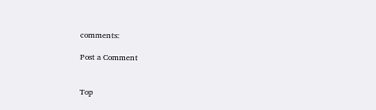comments:

Post a Comment


Top